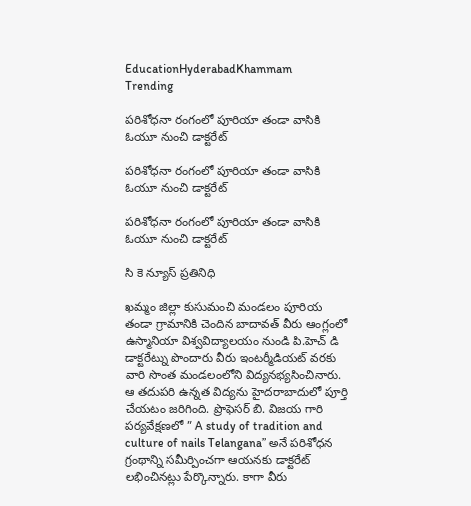EducationHyderabadKhammam
Trending

పరిశోధనా రంగంలో పూరియా తండా వాసికి ఓయూ నుంచి డాక్టరేట్

పరిశోధనా రంగంలో పూరియా తండా వాసికి ఓయూ నుంచి డాక్టరేట్

పరిశోధనా రంగంలో పూరియా తండా వాసికి ఓయూ నుంచి డాక్టరేట్

సి కె న్యూస్ ప్రతినిధి

ఖమ్మం జిల్లా కుసుమంచి మండలం పూరియ తండా గ్రామానికి చెందిన బాదావత్ వీరు ఆంగ్లంలో ఉస్మానియా విశ్వవిద్యాలయం నుండి పి.హెచ్ డి డాక్టరేట్ను పొందారు వీరు ఇంటర్మీడియట్ వరకు వారి సొంత మండలంలోని విద్యనభ్యసించినారు. ఆ తదుపరి ఉన్నత విద్యను హైదరాబాదులో పూర్తి చేయటం జరిగింది. ప్రొఫెసర్ బి. విజయ గారి పర్యవేక్షణలో ” A study of tradition and culture of nails Telangana” అనే పరిశోధన గ్రంథాన్ని సమీర్పించగా ఆయనకు డాక్టరేట్ లభించినట్లు పేర్కొన్నారు. కాగా వీరు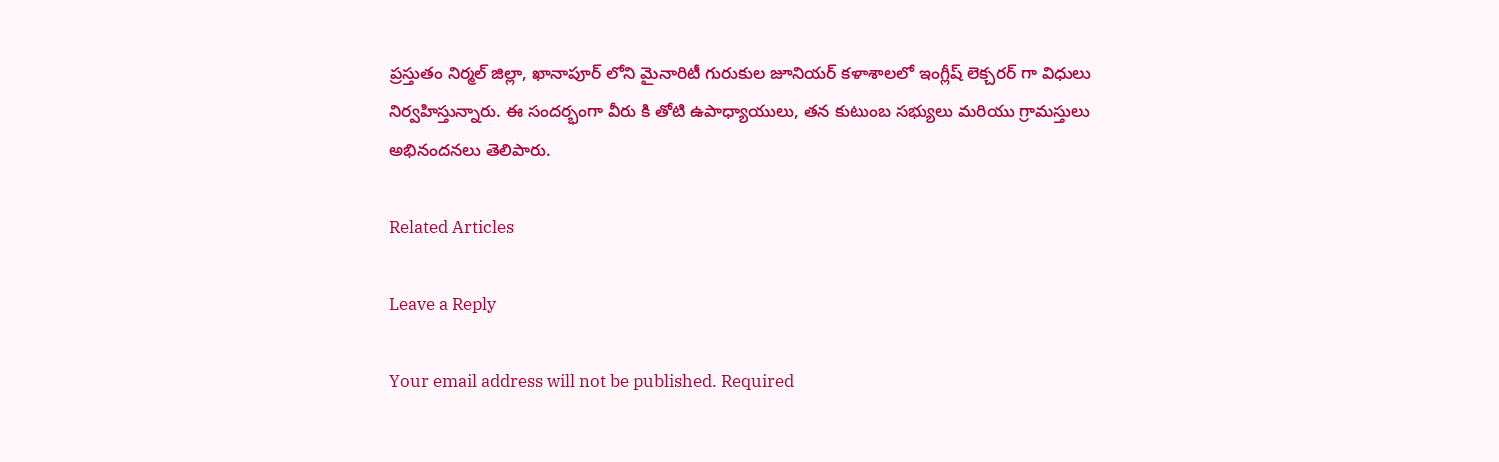ప్రస్తుతం నిర్మల్ జిల్లా, ఖానాపూర్ లోని మైనారిటీ గురుకుల జూనియర్ కళాశాలలో ఇంగ్లీష్ లెక్చరర్ గా విధులు నిర్వహిస్తున్నారు. ఈ సందర్భంగా వీరు కి తోటి ఉపాధ్యాయులు, తన కుటుంబ సభ్యులు మరియు గ్రామస్తులు అభినందనలు తెలిపారు.

Related Articles

Leave a Reply

Your email address will not be published. Required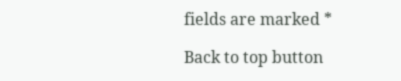fields are marked *

Back to top button